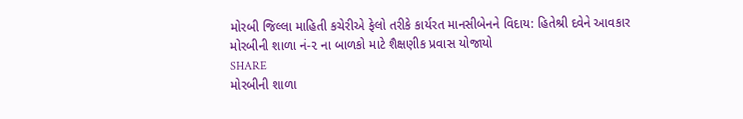મોરબી જિલ્લા માહિતી કચેરીએ ફેલો તરીકે કાર્યરત માનસીબેનને વિદાય: હિતેશ્રી દવેને આવકાર
મોરબીની શાળા નં-૨ ના બાળકો માટે શૈક્ષણીક પ્રવાસ યોજાયો
SHARE
મોરબીની શાળા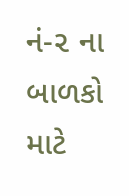નં-૨ ના બાળકો માટે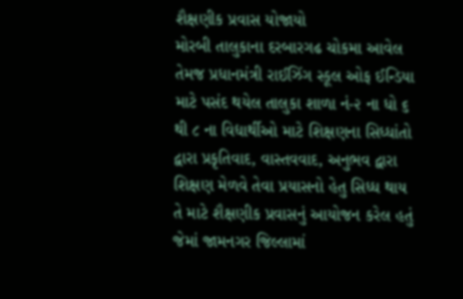શૈક્ષણીક પ્રવાસ યોજાયો
મોરબી તાલુકાના દરબારગઢ ચોકમા આવેલ તેમજ પ્રધાનમંત્રી રાઈઝિંગ સ્કૂલ ઓફ ઈન્ડિયા માટે પસંદ થયેલ તાલુકા શાળા નં-૨ ના ધો ૬ થી ૮ ના વિદ્યાર્થીઓ માટે શિક્ષણના સિધ્ધાંતો દ્વારા પ્રકૃતિવાદ, વાસ્તવવાદ, અનુભવ દ્વારા શિક્ષણ મેળવે તેવા પ્રયાસનો હેતુ સિધ્ધ થાય તે માટે શૈક્ષણીક પ્રવાસનું આયોજન કરેલ હતું જેમાં જામનગર જિલ્લામાં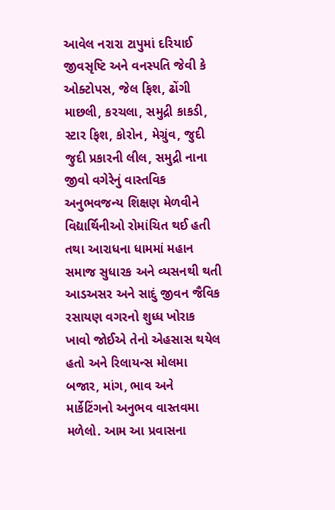આવેલ નરારા ટાપુમાં દરિયાઈ જીવસૃષ્ટિ અને વનસ્પતિ જેવી કે ઓક્ટોપસ, જેલ ફિશ, ઢોંગી માછલી, કરચલા, સમુદ્રી કાકડી, સ્ટાર ફિશ, કોરોન, મેગ્રુંવ, જુદી જુદી પ્રકારની લીલ, સમુદ્રી નાના જીવો વગેરેનું વાસ્તવિક અનુભવજન્ય શિક્ષણ મેળવીને વિદ્યાર્થિનીઓ રોમાંચિત થઈ હતી તથા આરાધના ધામમાં મહાન સમાજ સુધારક અને વ્યસનથી થતી આડઅસર અને સાદું જીવન જૈવિક રસાયણ વગરનો શુધ્ધ ખોરાક ખાવો જોઈએ તેનો એહસાસ થયેલ હતો અને રિલાયન્સ મોલમા બજાર, માંગ, ભાવ અને માર્કેટિંગનો અનુભવ વાસ્તવમા મળેલો. આમ આ પ્રવાસના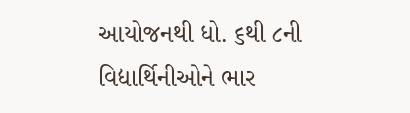આયોજનથી ધો. ૬થી ૮ની વિદ્યાર્થિનીઓને ભાર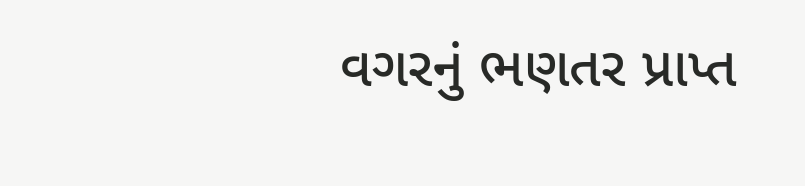વગરનું ભણતર પ્રાપ્ત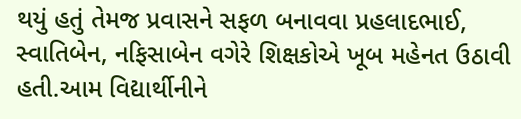થયું હતું તેમજ પ્રવાસને સફળ બનાવવા પ્રહલાદભાઈ, સ્વાતિબેન, નફિસાબેન વગેરે શિક્ષકોએ ખૂબ મહેનત ઉઠાવી હતી.આમ વિદ્યાર્થીનીને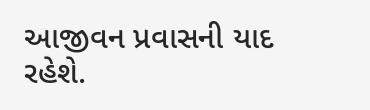આજીવન પ્રવાસની યાદ રહેશે.